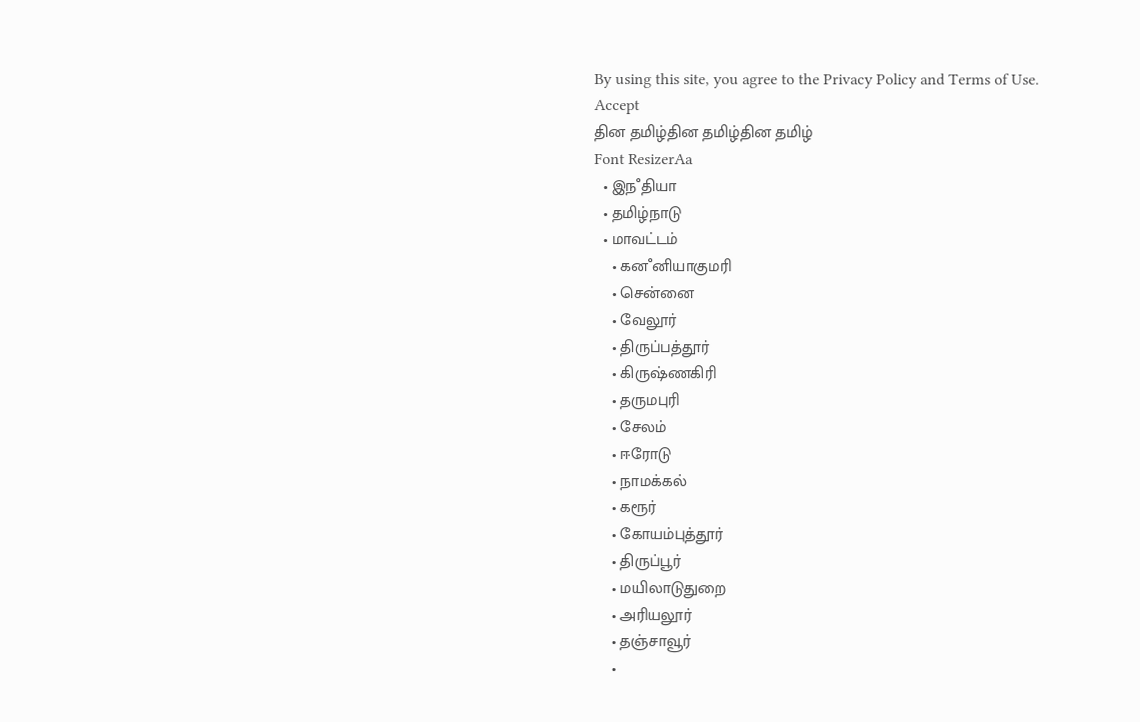By using this site, you agree to the Privacy Policy and Terms of Use.
Accept
தின தமிழ்தின தமிழ்தின தமிழ்
Font ResizerAa
  • இநஂதியா
  • தமிழ்நாடு
  • மாவட்டம்
    • கனஂனியாகுமரி
    • சென்னை
    • வேலூர்
    • திருப்பத்தூர்
    • கிருஷ்ணகிரி
    • தருமபுரி
    • சேலம்
    • ஈரோடு
    • நாமக்கல்
    • கரூர்
    • கோயம்புத்தூர்
    • திருப்பூர்
    • மயிலாடுதுறை
    • அரியலூர்
    • தஞ்சாவூர்
    •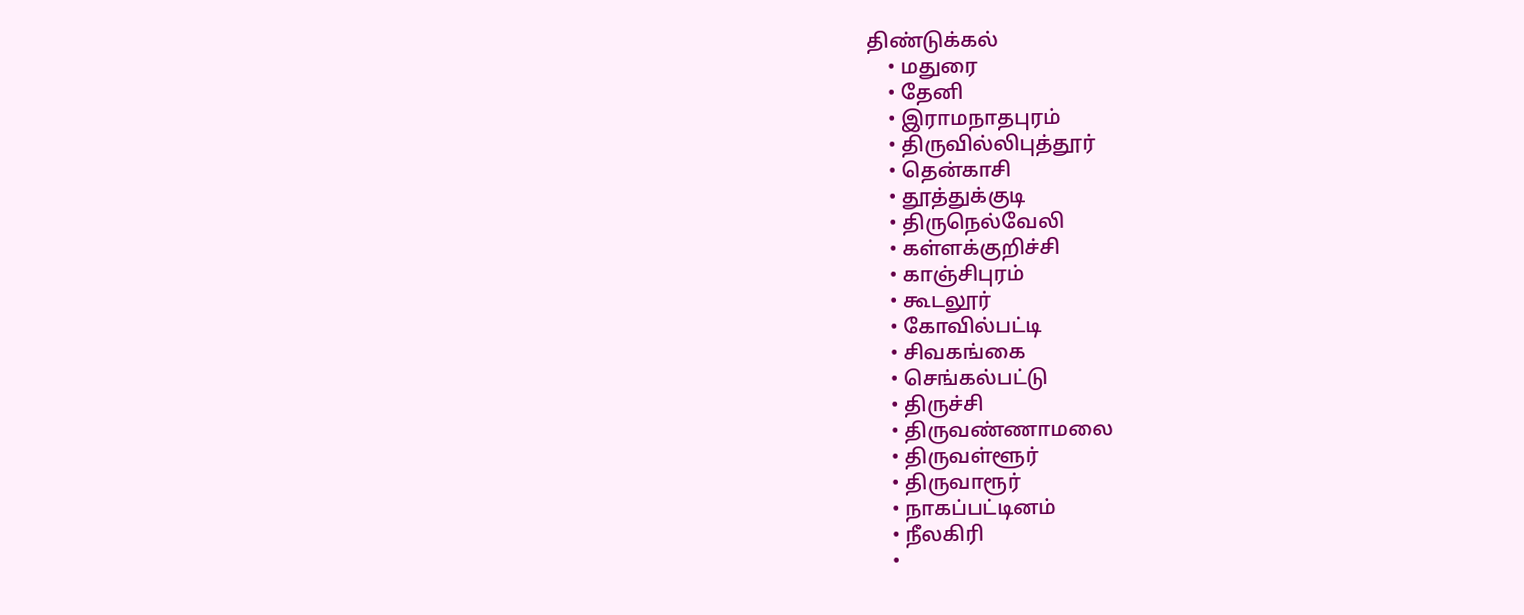திண்டுக்கல்
    • மதுரை
    • தேனி
    • இராமநாதபுரம்
    • திருவில்லிபுத்தூர்
    • தென்காசி
    • தூத்துக்குடி
    • திருநெல்வேலி
    • கள்ளக்குறிச்சி
    • காஞ்சிபுரம்
    • கூடலூர்
    • கோவில்பட்டி
    • சிவகங்கை
    • செங்கல்பட்டு
    • திருச்சி
    • திருவண்ணாமலை
    • திருவள்ளூர்
    • திருவாரூர்
    • நாகப்பட்டினம்
    • நீலகிரி
    •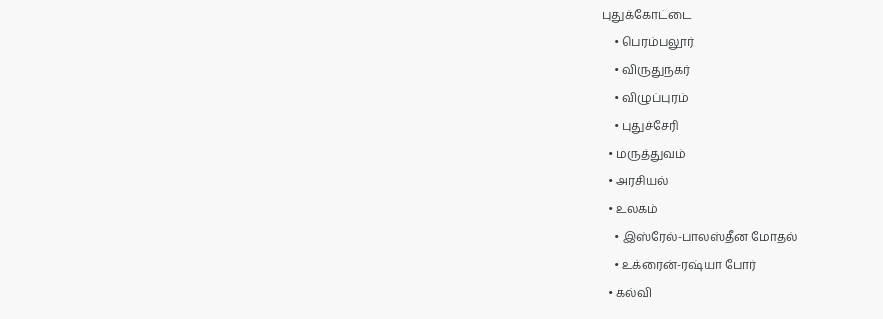புதுக்கோட்டை
    • பெரம்பலூர்
    • விருதுநகர்
    • விழுப்புரம்
    • புதுச்சேரி
  • மருத்துவம்
  • அரசியல்
  • உலகம்
    • இஸ்ரேல்-பாலஸ்தீன மோதல்
    • உக்ரைன்-ரஷ்யா போர்
  • கல்வி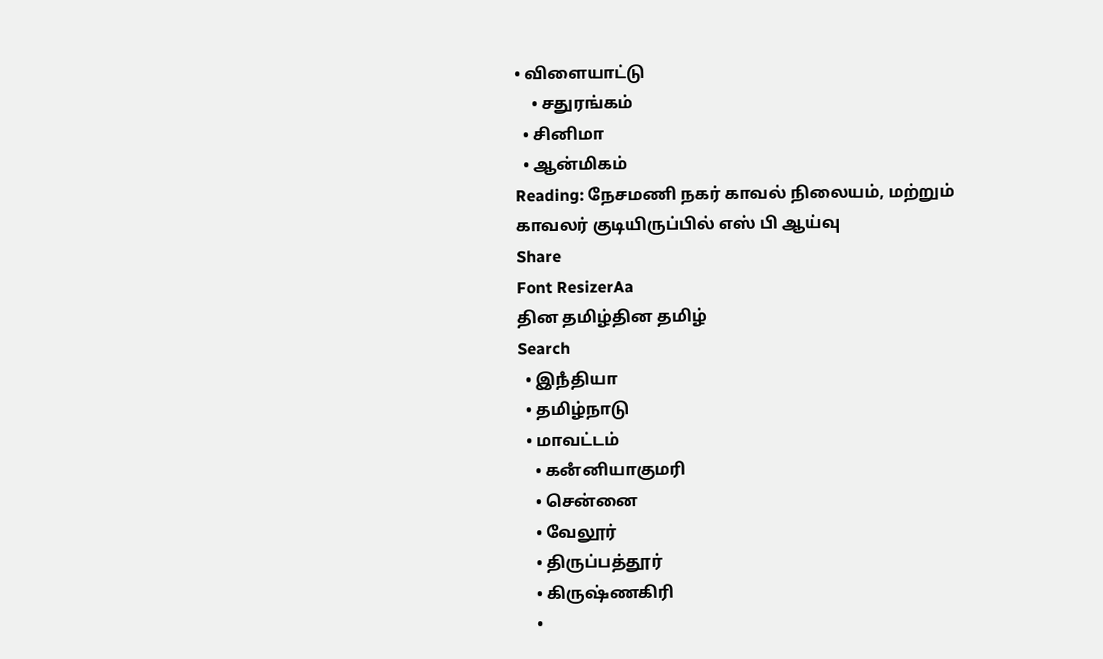• விளையாட்டு
    • சதுரங்கம்
  • சினிமா
  • ஆன்மிகம்
Reading: நேசமணி நகர் காவல் நிலையம், மற்றும் காவலர் குடியிருப்பில் எஸ் பி ஆய்வு
Share
Font ResizerAa
தின தமிழ்தின தமிழ்
Search
  • இநஂதியா
  • தமிழ்நாடு
  • மாவட்டம்
    • கனஂனியாகுமரி
    • சென்னை
    • வேலூர்
    • திருப்பத்தூர்
    • கிருஷ்ணகிரி
    •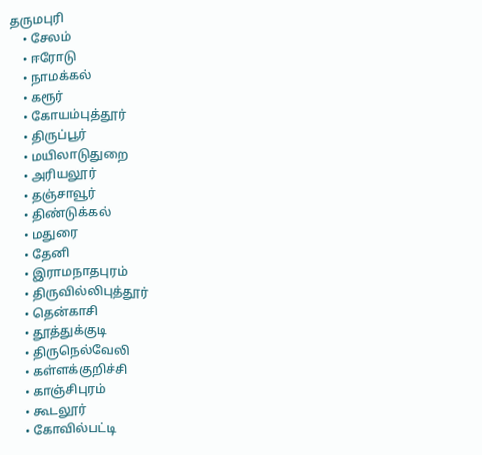தருமபுரி
    • சேலம்
    • ஈரோடு
    • நாமக்கல்
    • கரூர்
    • கோயம்புத்தூர்
    • திருப்பூர்
    • மயிலாடுதுறை
    • அரியலூர்
    • தஞ்சாவூர்
    • திண்டுக்கல்
    • மதுரை
    • தேனி
    • இராமநாதபுரம்
    • திருவில்லிபுத்தூர்
    • தென்காசி
    • தூத்துக்குடி
    • திருநெல்வேலி
    • கள்ளக்குறிச்சி
    • காஞ்சிபுரம்
    • கூடலூர்
    • கோவில்பட்டி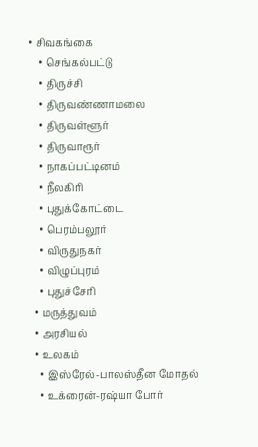• சிவகங்கை
    • செங்கல்பட்டு
    • திருச்சி
    • திருவண்ணாமலை
    • திருவள்ளூர்
    • திருவாரூர்
    • நாகப்பட்டினம்
    • நீலகிரி
    • புதுக்கோட்டை
    • பெரம்பலூர்
    • விருதுநகர்
    • விழுப்புரம்
    • புதுச்சேரி
  • மருத்துவம்
  • அரசியல்
  • உலகம்
    • இஸ்ரேல்-பாலஸ்தீன மோதல்
    • உக்ரைன்-ரஷ்யா போர்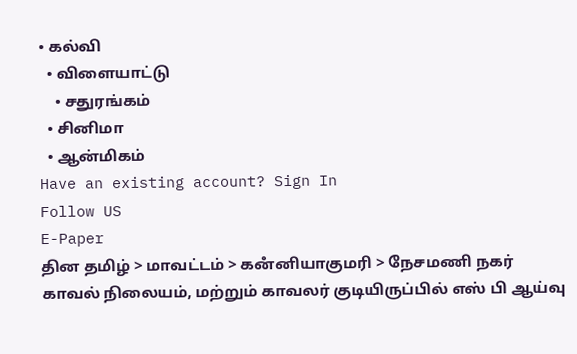• கல்வி
  • விளையாட்டு
    • சதுரங்கம்
  • சினிமா
  • ஆன்மிகம்
Have an existing account? Sign In
Follow US
E-Paper
தின தமிழ் > மாவட்டம் > கனஂனியாகுமரி > நேசமணி நகர் காவல் நிலையம், மற்றும் காவலர் குடியிருப்பில் எஸ் பி ஆய்வு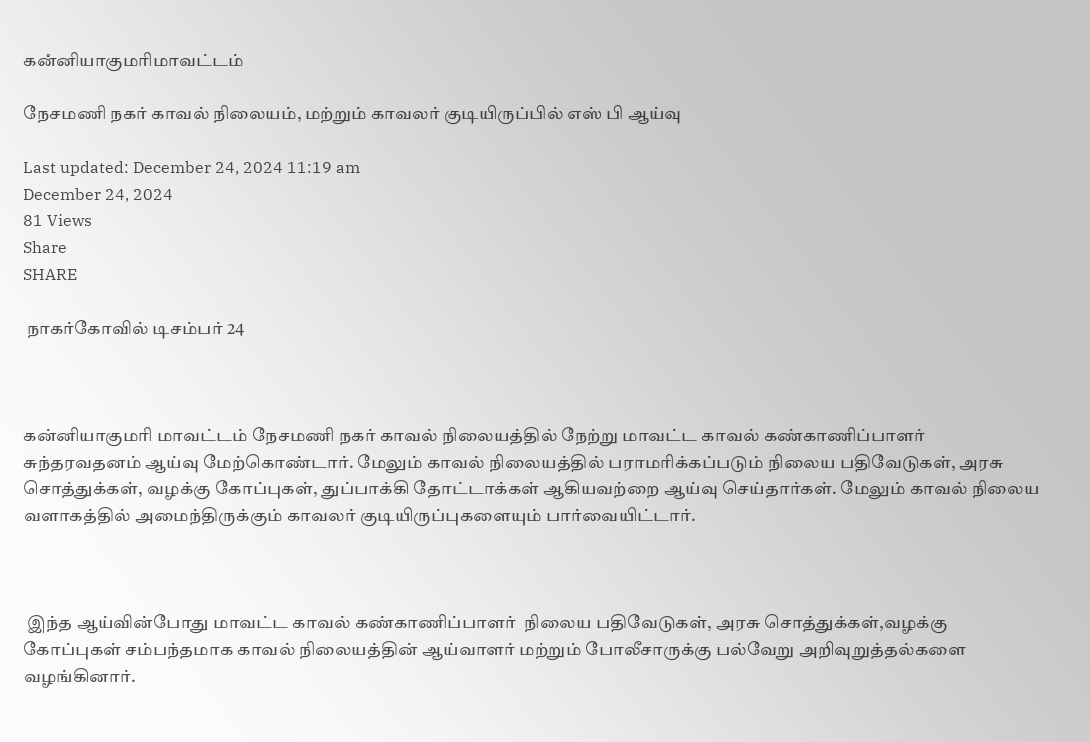கனஂனியாகுமரிமாவட்டம்

நேசமணி நகர் காவல் நிலையம், மற்றும் காவலர் குடியிருப்பில் எஸ் பி ஆய்வு

Last updated: December 24, 2024 11:19 am
December 24, 2024
81 Views
Share
SHARE

 நாகர்கோவில் டிசம்பர் 24



கன்னியாகுமரி மாவட்டம் நேசமணி நகர் காவல் நிலையத்தில் நேற்று மாவட்ட காவல் கண்காணிப்பாளர் சுந்தரவதனம் ஆய்வு மேற்கொண்டார். மேலும் காவல் நிலையத்தில் பராமரிக்கப்படும் நிலைய பதிவேடுகள், அரசு சொத்துக்கள், வழக்கு கோப்புகள், துப்பாக்கி தோட்டாக்கள் ஆகியவற்றை ஆய்வு செய்தார்கள். மேலும் காவல் நிலைய வளாகத்தில் அமைந்திருக்கும் காவலர் குடியிருப்புகளையும் பார்வையிட்டார்.



 இந்த ஆய்வின்போது மாவட்ட காவல் கண்காணிப்பாளர்  நிலைய பதிவேடுகள், அரசு சொத்துக்கள்,வழக்கு கோப்புகள் சம்பந்தமாக காவல் நிலையத்தின் ஆய்வாளர் மற்றும் போலீசாருக்கு பல்வேறு அறிவுறுத்தல்களை வழங்கினார்.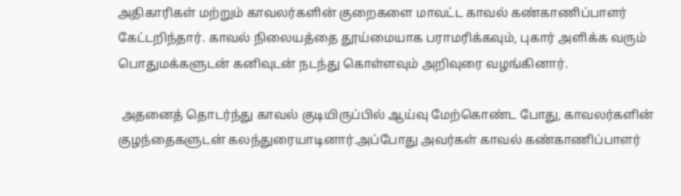அதிகாரிகள் மற்றும் காவலர்களின் குறைகளை மாவட்ட காவல் கண்காணிப்பாளர்  கேட்டறிந்தார். காவல் நிலையத்தை தூய்மையாக பராமரிக்கவும், புகார் அளிக்க வரும் பொதுமக்களுடன் கனிவுடன் நடந்து கொள்ளவும் அறிவுரை வழங்கினார்.

 அதனைத் தொடர்ந்து காவல் குடியிருப்பில் ஆய்வு மேற்கொண்ட போது, காவலர்களின் குழந்தைகளுடன் கலந்துரையாடினார்.அப்போது அவர்கள் காவல் கண்காணிப்பாளர்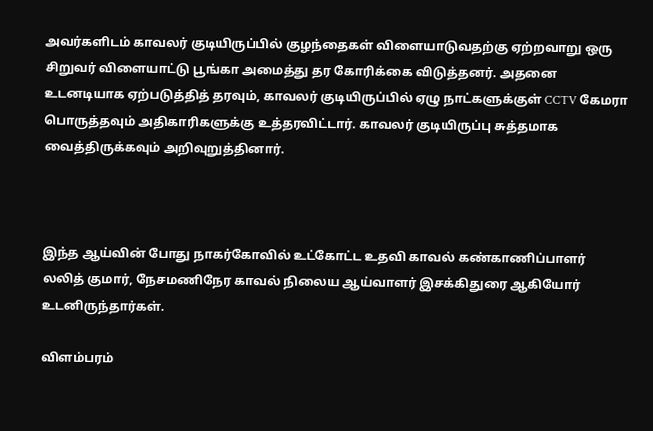அவர்களிடம் காவலர் குடியிருப்பில் குழந்தைகள் விளையாடுவதற்கு ஏற்றவாறு ஒரு சிறுவர் விளையாட்டு பூங்கா அமைத்து தர கோரிக்கை விடுத்தனர். அதனை உடனடியாக ஏற்படுத்தித் தரவும், காவலர் குடியிருப்பில் ஏழு நாட்களுக்குள் CCTV கேமரா பொருத்தவும் அதிகாரிகளுக்கு உத்தரவிட்டார். காவலர் குடியிருப்பு சுத்தமாக வைத்திருக்கவும் அறிவுறுத்தினார்.



இந்த ஆய்வின் போது நாகர்கோவில் உட்கோட்ட உதவி காவல் கண்காணிப்பாளர் லலித் குமார், நேசமணிநேர காவல் நிலைய ஆய்வாளர் இசக்கிதுரை ஆகியோர் உடனிருந்தார்கள்.

விளம்பரம்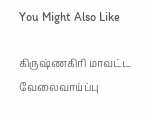You Might Also Like

கிருஷ்ணகிரி மாவட்ட வேலைவாய்ப்பு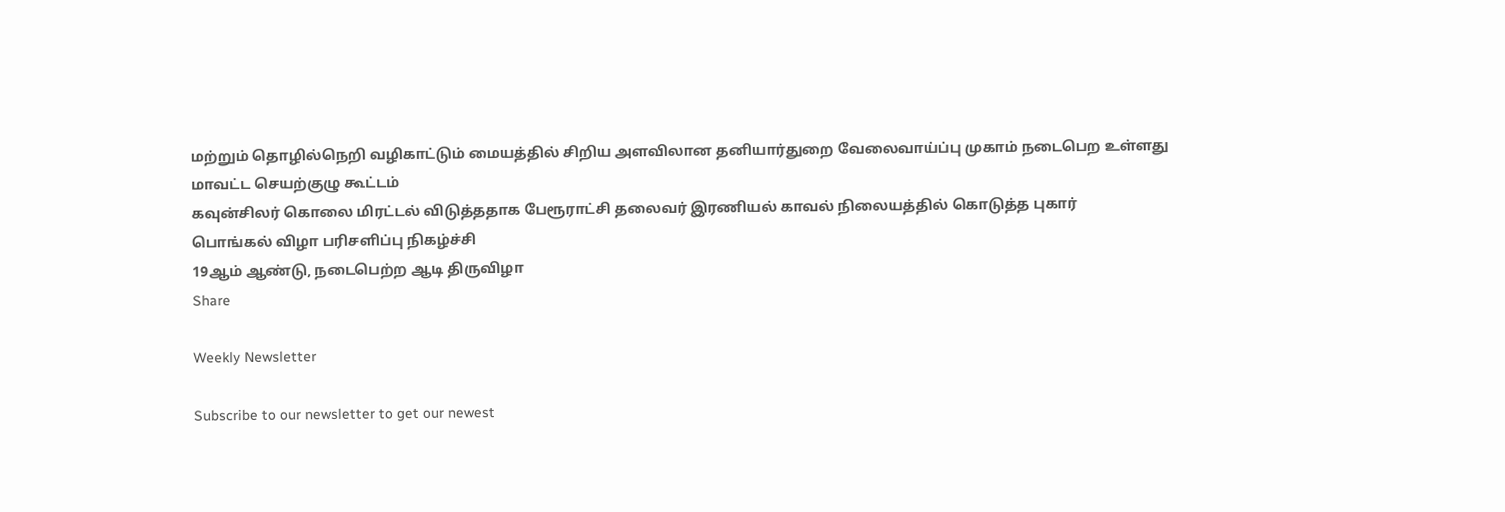மற்றும் தொழில்நெறி வழிகாட்டும் மையத்தில் சிறிய அளவிலான தனியார்துறை வேலைவாய்ப்பு முகாம் நடைபெற உள்ளது
மாவட்ட செயற்குழு கூட்டம்
கவுன்சிலர் கொலை மிரட்டல் விடுத்ததாக பேரூராட்சி தலைவர் இரணியல் காவல் நிலையத்தில் கொடுத்த புகார்
பொங்கல் விழா பரிசளிப்பு நிகழ்ச்சி
19ஆம் ஆண்டு, நடைபெற்ற ஆடி திருவிழா
Share

Weekly Newsletter

Subscribe to our newsletter to get our newest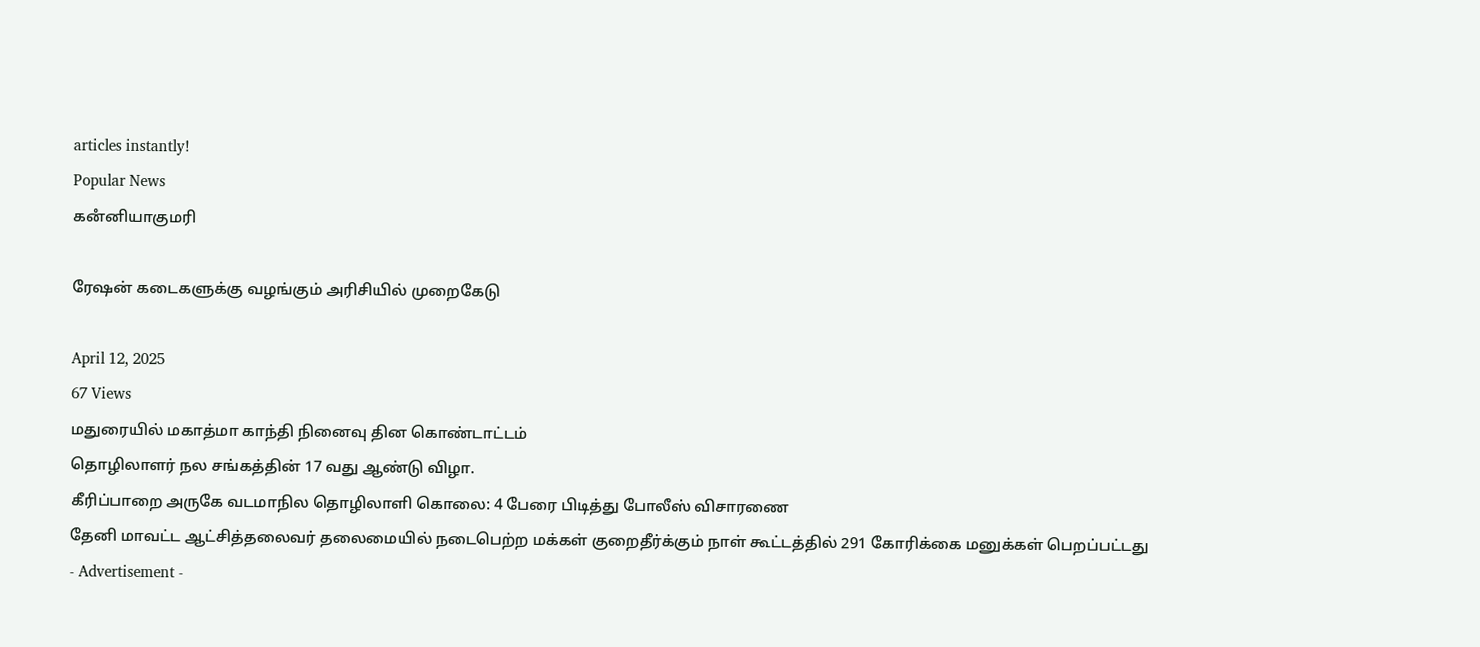articles instantly!
Popular News
கனஂனியாகுமரி

ரேஷன் கடைகளுக்கு வழங்கும் அரிசியில் முறைகேடு

April 12, 2025
67 Views
மதுரையில் மகாத்மா காந்தி நினைவு தின கொண்டாட்டம்
தொழிலாளர் நல சங்கத்தின் 17 வது ஆண்டு விழா.
கீரிப்பாறை அருகே வடமாநில தொழிலாளி கொலை: 4 பேரை பிடித்து போலீஸ் விசாரணை
தேனி மாவட்ட ஆட்சித்தலைவர் தலைமையில் நடைபெற்ற மக்கள் குறைதீர்க்கும் நாள் கூட்டத்தில் 291 கோரிக்கை மனுக்கள் பெறப்பட்டது
- Advertisement -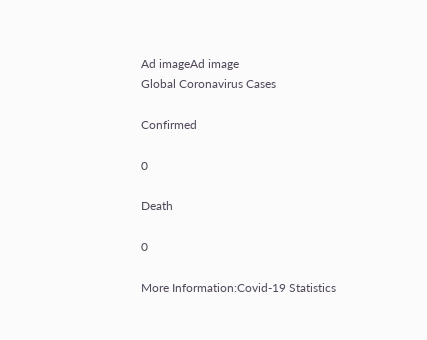Ad imageAd image
Global Coronavirus Cases

Confirmed

0

Death

0

More Information:Covid-19 Statistics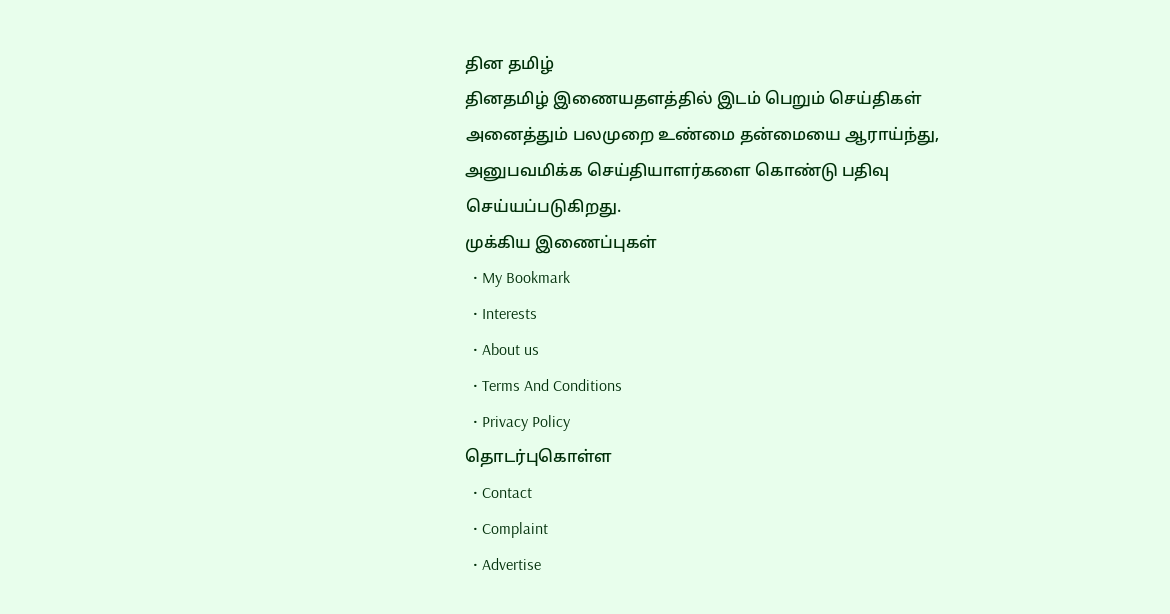தின தமிழ்
தினதமிழ் இணையதளத்தில் இடம் பெறும் செய்திகள் அனைத்தும் பலமுறை உண்மை தன்மையை ஆராய்ந்து, அனுபவமிக்க செய்தியாளர்களை கொண்டு பதிவு செய்யப்படுகிறது.
முக்கிய இணைப்புகள்
  • My Bookmark
  • Interests
  • About us
  • Terms And Conditions
  • Privacy Policy
தொடர்புகொள்ள
  • Contact
  • Complaint
  • Advertise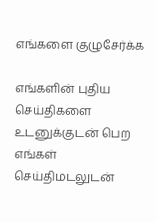எங்களை குழுசேர்க்க

எங்களின் புதிய செய்திகளை உடனுக்குடன் பெற எங்கள் செய்திமடலுடன்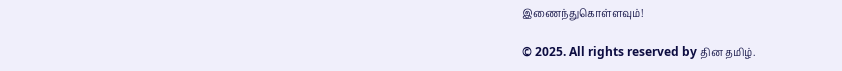இணைந்துகொள்ளவும்!

© 2025. All rights reserved by தின தமிழ்.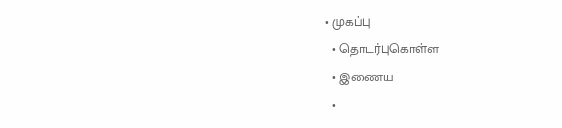• முகப்பு
  • தொடர்புகொள்ள
  • இணைய
  •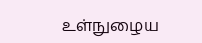உள்நுழைய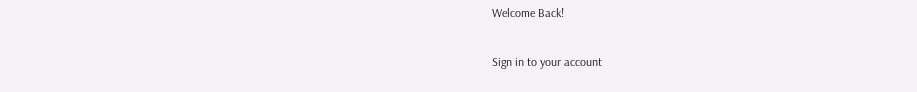Welcome Back!

Sign in to your account